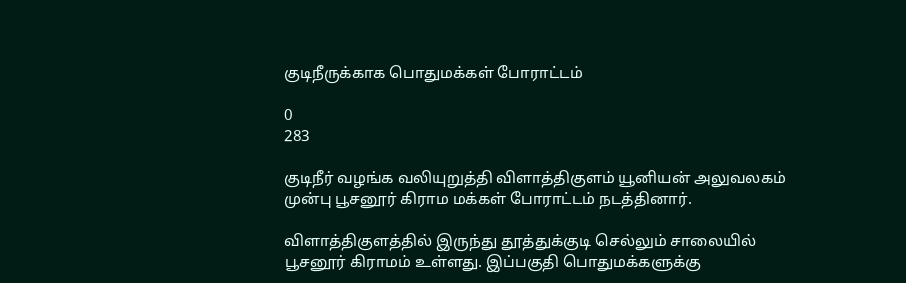குடிநீருக்காக பொதுமக்கள் போராட்டம்

0
283

குடிநீர் வழங்க வலியுறுத்தி விளாத்திகுளம் யூனியன் அலுவலகம் முன்பு பூசனூர் கிராம மக்கள் போராட்டம் நடத்தினார்.

விளாத்திகுளத்தில் இருந்து தூத்துக்குடி செல்லும் சாலையில் பூசனூர் கிராமம் உள்ளது. இப்பகுதி பொதுமக்களுக்கு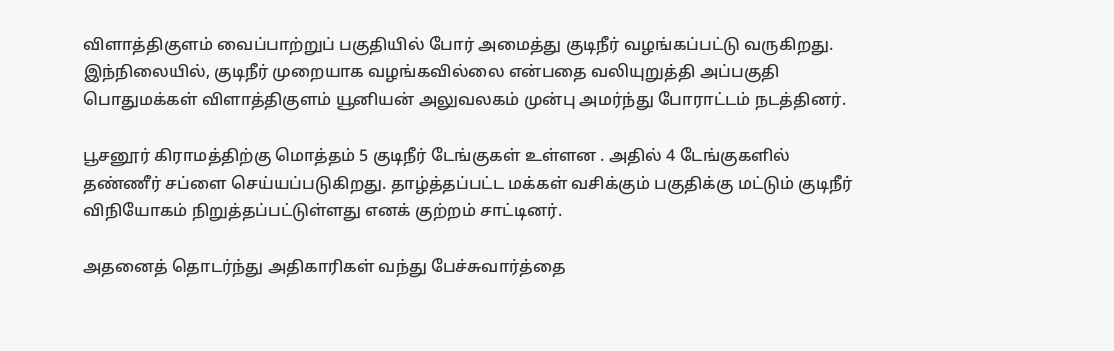விளாத்திகுளம் வைப்பாற்றுப் பகுதியில் போர் அமைத்து குடிநீர் வழங்கப்பட்டு வருகிறது. இந்நிலையில், குடிநீர் முறையாக வழங்கவில்லை என்பதை வலியுறுத்தி அப்பகுதி பொதுமக்கள் விளாத்திகுளம் யூனியன் அலுவலகம் முன்பு அமர்ந்து போராட்டம் நடத்தினர்.

பூசனூர் கிராமத்திற்கு மொத்தம் 5 குடிநீர் டேங்குகள் உள்ளன . அதில் 4 டேங்குகளில் தண்ணீர் சப்ளை செய்யப்படுகிறது. தாழ்த்தப்பட்ட மக்கள் வசிக்கும் பகுதிக்கு மட்டும் குடிநீர் விநியோகம் நிறுத்தப்பட்டுள்ளது எனக் குற்றம் சாட்டினர்.

அதனைத் தொடர்ந்து அதிகாரிகள் வந்து பேச்சுவார்த்தை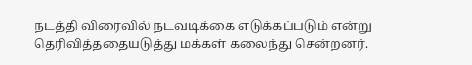நடத்தி விரைவில் நடவடிக்கை எடுக்கப்படும் என்று தெரிவித்ததையடுத்து மக்கள் கலைந்து சென்றனர்.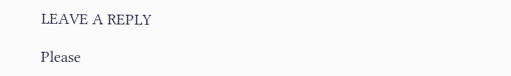LEAVE A REPLY

Please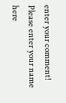enter your comment!
Please enter your name here